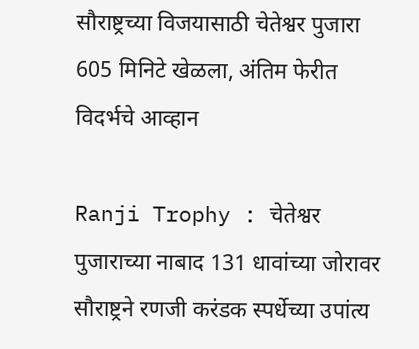सौराष्ट्रच्या विजयासाठी चेतेश्वर पुजारा 605 मिनिटे खेळला, अंतिम फेरीत विदर्भचे आव्हान

Ranji Trophy : चेतेश्वर पुजाराच्या नाबाद 131 धावांच्या जोरावर सौराष्ट्रने रणजी करंडक स्पर्धेच्या उपांत्य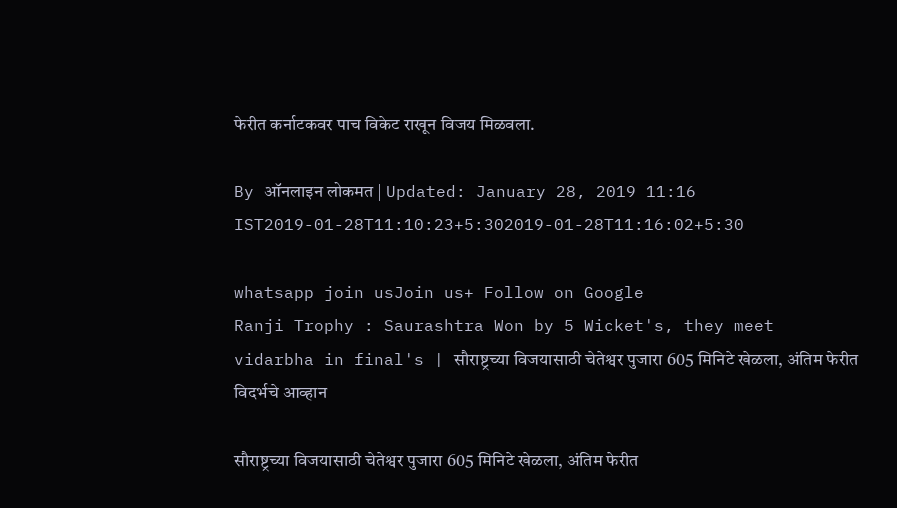फेरीत कर्नाटकवर पाच विकेट राखून विजय मिळवला.

By ऑनलाइन लोकमत | Updated: January 28, 2019 11:16 IST2019-01-28T11:10:23+5:302019-01-28T11:16:02+5:30

whatsapp join usJoin us+ Follow on Google
Ranji Trophy : Saurashtra Won by 5 Wicket's, they meet vidarbha in final's | सौराष्ट्रच्या विजयासाठी चेतेश्वर पुजारा 605 मिनिटे खेळला, अंतिम फेरीत विदर्भचे आव्हान

सौराष्ट्रच्या विजयासाठी चेतेश्वर पुजारा 605 मिनिटे खेळला, अंतिम फेरीत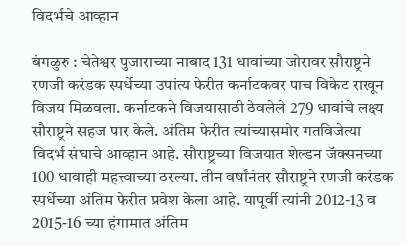विदर्भचे आव्हान

बंगळुरु : चेतेश्वर पुजाराच्या नाबाद 131 धावांच्या जोरावर सौराष्ट्रने रणजी करंडक स्पर्धेच्या उपांत्य फेरीत कर्नाटकवर पाच विकेट राखून विजय मिळवला. कर्नाटकने विजयासाठी ठेवलेले 279 धावांचे लक्ष्य सौराष्ट्रने सहज पार केले. अंतिम फेरीत त्यांच्यासमोर गतविजेत्या विदर्भ संघाचे आव्हान आहे. सौराष्ट्रच्या विजयात शेल्डन जॅक्सनच्या 100 धावाही महत्त्वाच्या ठरल्या. तीन वर्षांनंतर सौराष्ट्रने रणजी करंडक स्पर्धेच्या अंतिम फेरीत प्रवेश केला आहे. यापूर्वी त्यांनी 2012-13 व 2015-16 च्या हंगामात अंतिम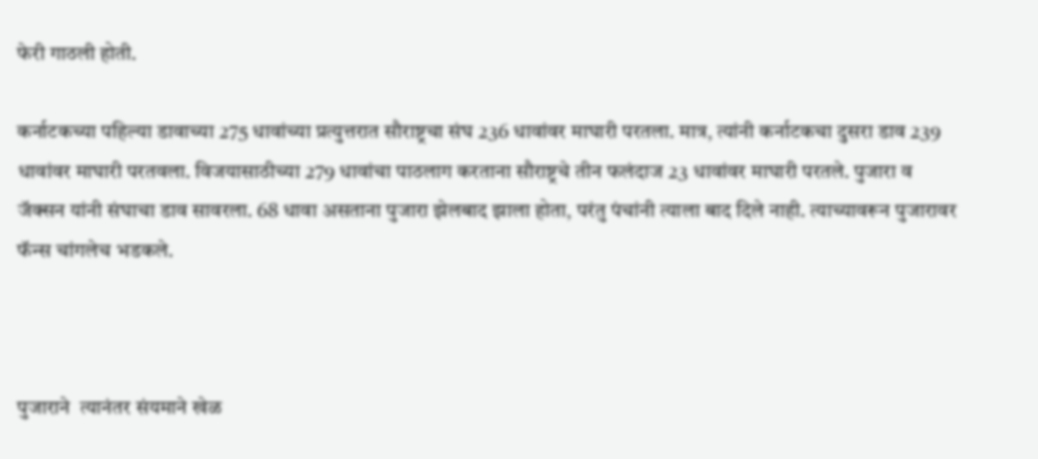फेरी गाठली होती.

कर्नाटकच्या पहिल्या डावाच्या 275 धावांच्या प्रत्युत्तरात सौराष्ट्रचा संघ 236 धावांवर माघारी परतला. मात्र, त्यांनी कर्नाटकचा दुसरा डाव 239 धावांवर माघारी परतवला. विजयासाठीच्या 279 धावांचा पाठलाग करताना सौराष्ट्रचे तीन फलंदाज 23 धावांवर माघारी परतले. पुजारा व जॅक्सन यांनी संघाचा डाव सावरला. 68 धावा असताना पुजारा झेलबाद झाला होता, परंतु पंचांनी त्याला बाद दिले नाही. त्याच्यावरून पुजारावर फॅन्स चांगलेच भडकले.



पुजाराने  त्यानंतर संयमाने खेळ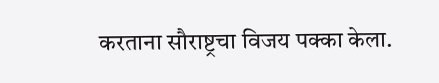करताना सौराष्ट्रचा विजय पक्का केला.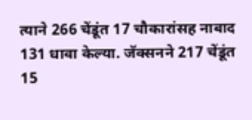त्याने 266 चेंडूंत 17 चौकारांसह नाबाद 131 धावा केल्या. जॅक्सनने 217 चेंडूंत 15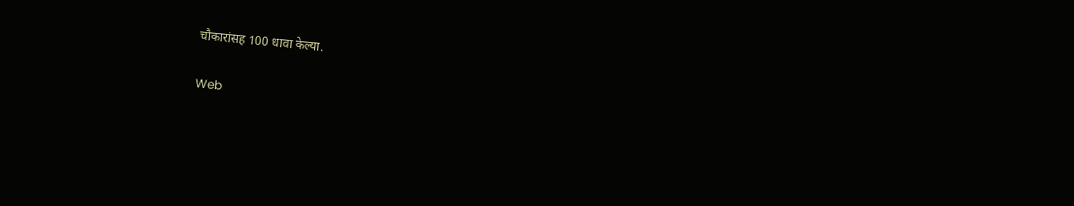चौकारांसह 100 धावा केल्या.

Web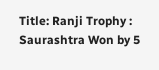Title: Ranji Trophy : Saurashtra Won by 5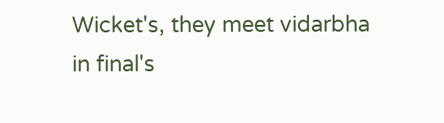Wicket's, they meet vidarbha in final's